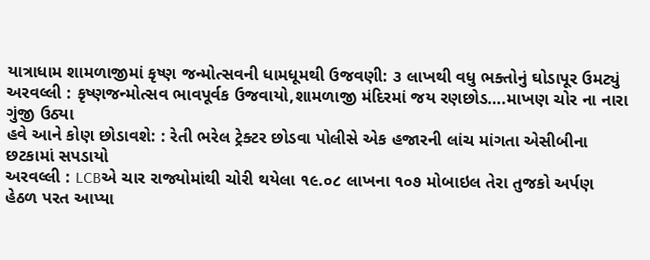યાત્રાધામ શામળાજીમાં કૃષ્ણ જન્મોત્સવની ધામધૂમથી ઉજવણી: ૩ લાખથી વધુ ભક્તોનું ઘોડાપૂર ઉમટ્યું
અરવલ્લી : કૃષ્ણજન્મોત્સવ ભાવપૂર્વક ઉજવાયો,શામળાજી મંદિરમાં જય રણછોડ….માખણ ચોર ના નારા ગુંજી ઉઠ્યા
હવે આને કોણ છોડાવશે: : રેતી ભરેલ ટ્રેક્ટર છોડવા પોલીસે એક હજારની લાંચ માંગતા એસીબીના છટકામાં સપડાયો
અરવલ્લી : LCBએ ચાર રાજ્યોમાંથી ચોરી થયેલા ૧૯.૦૮ લાખના ૧૦૭ મોબાઇલ તેરા તુજકો અર્પણ હેઠળ પરત આપ્યા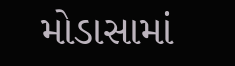મોડાસામાં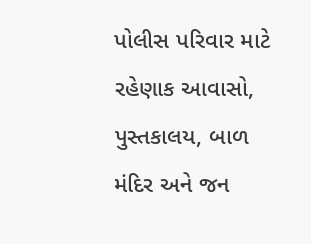પોલીસ પરિવાર માટે રહેણાક આવાસો, પુસ્તકાલય, બાળ મંદિર અને જન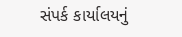સંપર્ક કાર્યાલયનું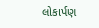લોકાર્પણ